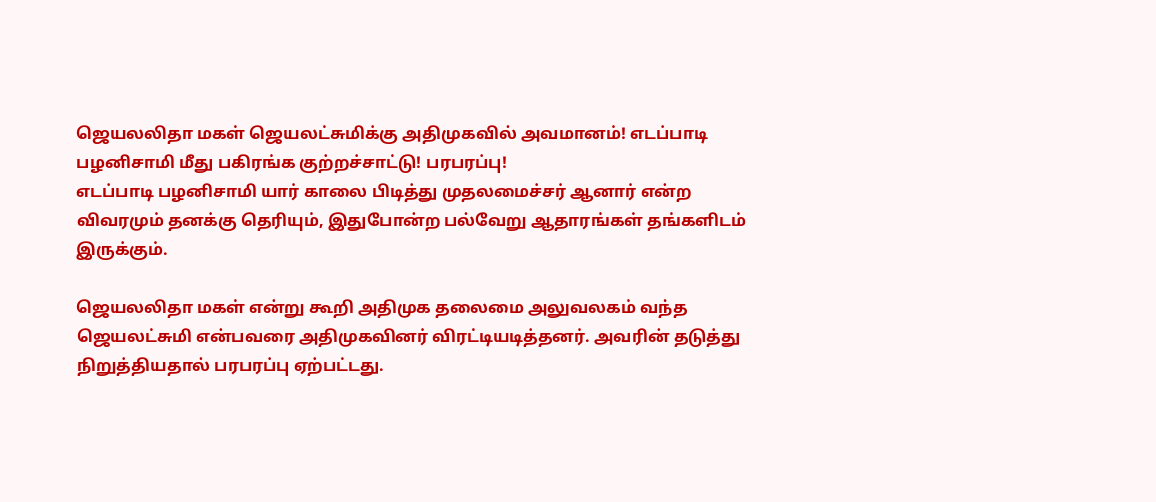ஜெயலலிதா மகள் ஜெயலட்சுமிக்கு அதிமுகவில் அவமானம்! எடப்பாடி பழனிசாமி மீது பகிரங்க குற்றச்சாட்டு! பரபரப்பு!
எடப்பாடி பழனிசாமி யார் காலை பிடித்து முதலமைச்சர் ஆனார் என்ற விவரமும் தனக்கு தெரியும், இதுபோன்ற பல்வேறு ஆதாரங்கள் தங்களிடம் இருக்கும்.

ஜெயலலிதா மகள் என்று கூறி அதிமுக தலைமை அலுவலகம் வந்த ஜெயலட்சுமி என்பவரை அதிமுகவினர் விரட்டியடித்தனர். அவரின் தடுத்து நிறுத்தியதால் பரபரப்பு ஏற்பட்டது.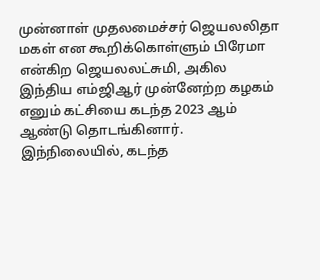முன்னாள் முதலமைச்சர் ஜெயலலிதா மகள் என கூறிக்கொள்ளும் பிரேமா என்கிற ஜெயலலட்சுமி, அகில இந்திய எம்ஜிஆர் முன்னேற்ற கழகம் எனும் கட்சியை கடந்த 2023 ஆம் ஆண்டு தொடங்கினார். இந்நிலையில், கடந்த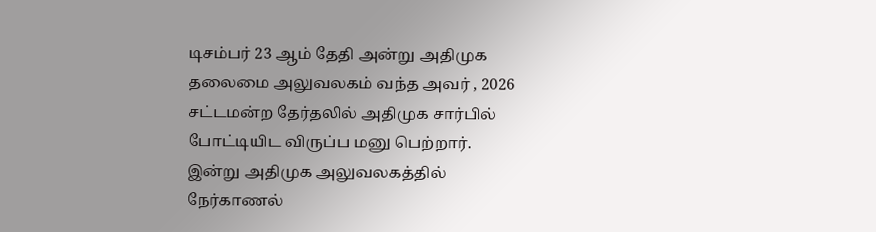டிசம்பர் 23 ஆம் தேதி அன்று அதிமுக தலைமை அலுவலகம் வந்த அவர் , 2026 சட்டமன்ற தேர்தலில் அதிமுக சார்பில் போட்டியிட விருப்ப மனு பெற்றார்.
இன்று அதிமுக அலுவலகத்தில் நேர்காணல்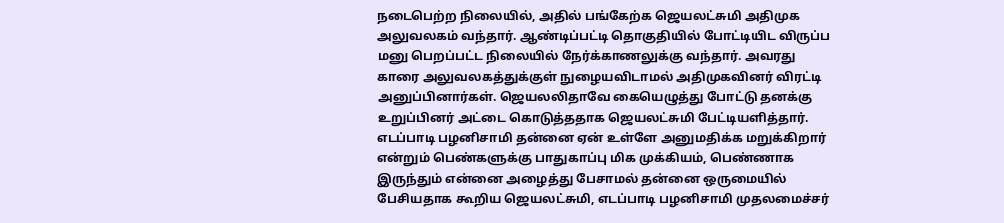நடைபெற்ற நிலையில், அதில் பங்கேற்க ஜெயலட்சுமி அதிமுக அலுவலகம் வந்தார். ஆண்டிப்பட்டி தொகுதியில் போட்டியிட விருப்ப மனு பெறப்பட்ட நிலையில் நேர்க்காணலுக்கு வந்தார். அவரது காரை அலுவலகத்துக்குள் நுழையவிடாமல் அதிமுகவினர் விரட்டி அனுப்பினார்கள். ஜெயலலிதாவே கையெழுத்து போட்டு தனக்கு உறுப்பினர் அட்டை கொடுத்ததாக ஜெயலட்சுமி பேட்டியளித்தார். எடப்பாடி பழனிசாமி தன்னை ஏன் உள்ளே அனுமதிக்க மறுக்கிறார் என்றும் பெண்களுக்கு பாதுகாப்பு மிக முக்கியம், பெண்ணாக இருந்தும் என்னை அழைத்து பேசாமல் தன்னை ஒருமையில் பேசியதாக கூறிய ஜெயலட்சுமி, எடப்பாடி பழனிசாமி முதலமைச்சர்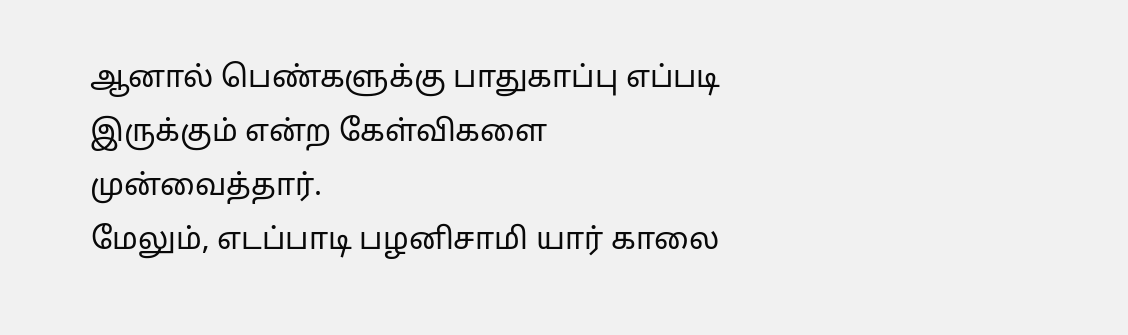ஆனால் பெண்களுக்கு பாதுகாப்பு எப்படி இருக்கும் என்ற கேள்விகளை முன்வைத்தார்.
மேலும், எடப்பாடி பழனிசாமி யார் காலை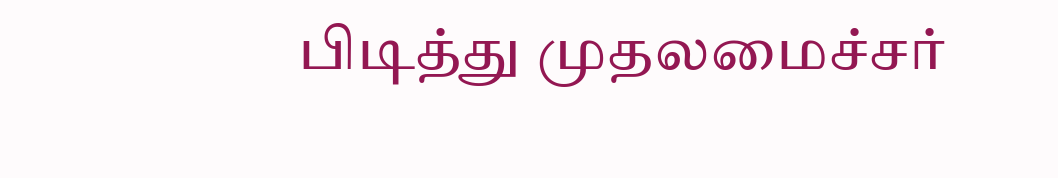பிடித்து முதலமைச்சர்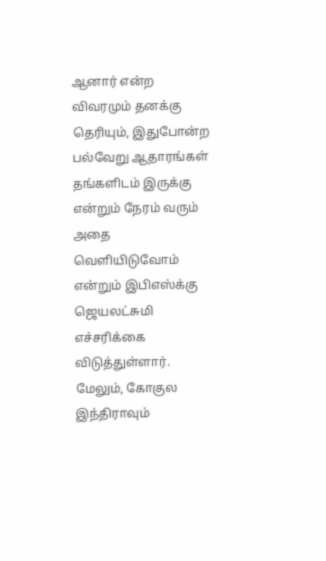ஆனார் என்ற விவரமும் தனக்கு தெரியும், இதுபோன்ற பல்வேறு ஆதாரங்கள் தங்களிடம் இருக்கு என்றும் நேரம் வரும் அதை வெளியிடுவோம் என்றும் இபிஎஸ்க்கு ஜெயலட்சுமி எச்சரிக்கை விடுத்துள்ளார். மேலும், கோகுல இந்திராவும்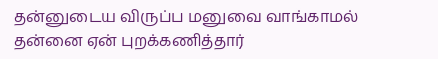தன்னுடைய விருப்ப மனுவை வாங்காமல் தன்னை ஏன் புறக்கணித்தார்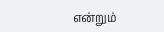என்றும்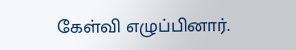கேள்வி எழுப்பினார்.